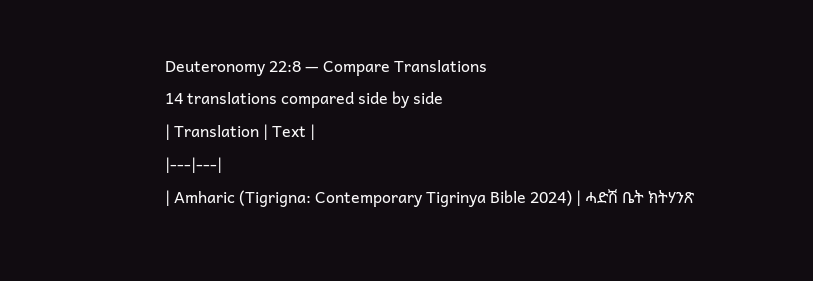Deuteronomy 22:8 — Compare Translations
14 translations compared side by side
| Translation | Text |
|---|---|
| Amharic (Tigrigna: Contemporary Tigrinya Bible 2024) | ሓድሽ ቤት ክትሃንጽ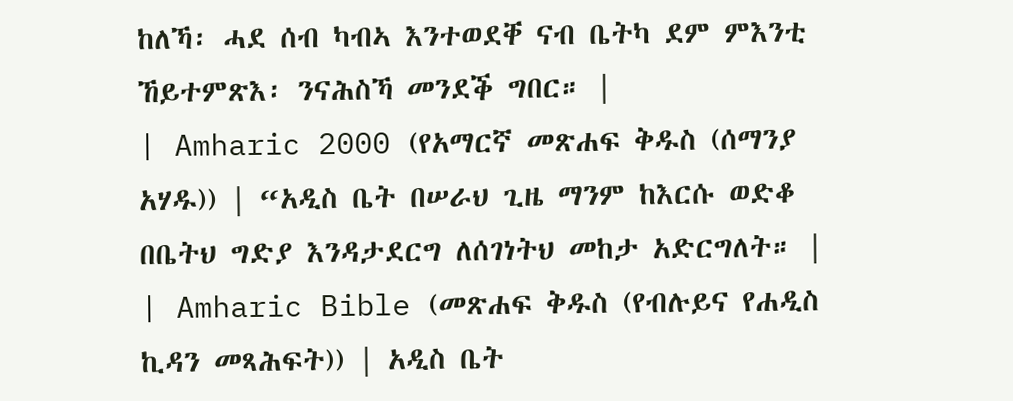ከለኻ፡ ሓደ ሰብ ካብኣ እንተወደቐ ናብ ቤትካ ደም ምእንቲ ኸይተምጽእ፡ ንናሕስኻ መንደቕ ግበር። |
| Amharic 2000 (የአማርኛ መጽሐፍ ቅዱስ (ሰማንያ አሃዱ)) | “አዲስ ቤት በሠራህ ጊዜ ማንም ከእርሱ ወድቆ በቤትህ ግድያ እንዳታደርግ ለሰገነትህ መከታ አድርግለት። |
| Amharic Bible (መጽሐፍ ቅዱስ (የብሉይና የሐዲስ ኪዳን መጻሕፍት)) | አዲስ ቤት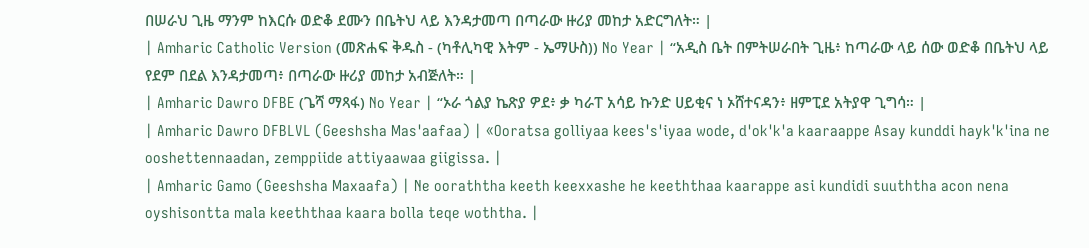በሠራህ ጊዜ ማንም ከእርሱ ወድቆ ደሙን በቤትህ ላይ እንዳታመጣ በጣራው ዙሪያ መከታ አድርግለት። |
| Amharic Catholic Version (መጽሐፍ ቅዱስ - (ካቶሊካዊ እትም - ኤማሁስ)) No Year | “አዲስ ቤት በምትሠራበት ጊዜ፥ ከጣራው ላይ ሰው ወድቆ በቤትህ ላይ የደም በደል እንዳታመጣ፥ በጣራው ዙሪያ መከታ አብጅለት። |
| Amharic Dawro DFBE (ጌሻ ማጻፋ) No Year | “ኦራ ጎልያ ኬጽያ ዎደ፥ ቃ ካራፐ አሳይ ኩንድ ሀይቂና ነ ኦሸተናዳን፥ ዘምፒደ አትያዋ ጊግሳ። |
| Amharic Dawro DFBLVL (Geeshsha Mas'aafaa) | «Ooratsa golliyaa kees's'iyaa wode, d'ok'k'a kaaraappe Asay kunddi hayk'k'ina ne ooshettennaadan, zemppiide attiyaawaa giigissa. |
| Amharic Gamo (Geeshsha Maxaafa) | Ne ooraththa keeth keexxashe he keeththaa kaarappe asi kundidi suuththa acon nena oyshisontta mala keeththaa kaara bolla teqe woththa. |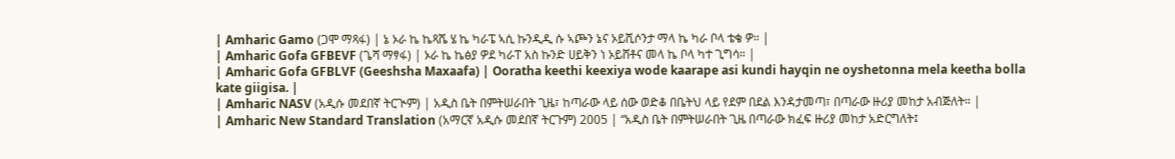| Amharic Gamo (ጋሞ ማጻፋ) | ኔ ኦራ ኬ ኬጻሼ ሄ ኬ ካራፔ ኣሲ ኩንዲዲ ሱ ኣጮን ኔና ኦይሺሶንታ ማላ ኬ ካራ ቦላ ቴቄ ዎ። |
| Amharic Gofa GFBEVF (ጌሻ ማፃፋ) | ኦራ ኬ ኬፅያ ዎደ ካራፐ አስ ኩንድ ሀይቅን ነ ኦይሸቶና መላ ኬ ቦላ ካተ ጊግሳ። |
| Amharic Gofa GFBLVF (Geeshsha Maxaafa) | Ooratha keethi keexiya wode kaarape asi kundi hayqin ne oyshetonna mela keetha bolla kate giigisa. |
| Amharic NASV (አዲሱ መደበኛ ትርጒም) | አዲስ ቤት በምትሠራበት ጊዜ፣ ከጣራው ላይ ሰው ወድቆ በቤትህ ላይ የደም በደል እንዳታመጣ፣ በጣራው ዙሪያ መከታ አብጅለት። |
| Amharic New Standard Translation (አማርኛ አዲሱ መደበኛ ትርጉም) 2005 | “አዲስ ቤት በምትሠራበት ጊዜ በጣራው ክፈፍ ዙሪያ መከታ አድርግለት፤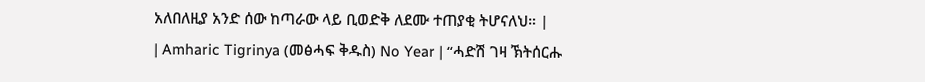አለበለዚያ አንድ ሰው ከጣራው ላይ ቢወድቅ ለደሙ ተጠያቂ ትሆናለህ። |
| Amharic Tigrinya (መፅሓፍ ቅዱስ) No Year | “ሓድሽ ገዛ ኽትሰርሑ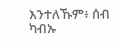እንተለኹም፥ ሰብ ካብኡ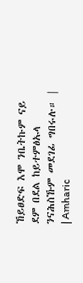ኸይፀድፍ እሞ ንቤትኩም ናይ ደም በደል ከይተምፅኡላ ንናሕስኹም መደገፊ ግበሩሉ። |
| Amharic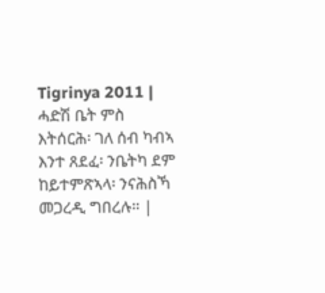Tigrinya 2011 | ሓድሽ ቤት ምስ እትሰርሕ፡ ገለ ሰብ ካብኣ እንተ ጸደፈ፡ ንቤትካ ደም ከይተምጽኣላ፡ ንናሕስኻ መጋረዲ ግበረሉ። |